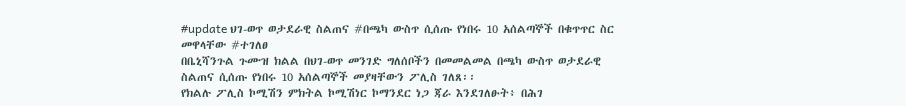#update ህገ-ወጥ ወታደራዊ ስልጠና #በጫካ ውስጥ ሲሰጡ የነበሩ 10 አሰልጣኞች በቁጥጥር ስር መዋላቸው #ተገለፀ
በቤኒሻንጉል ጉሙዝ ክልል በህገ-ወጥ መንገድ ግለሰቦችን በመመልመል በጫካ ውስጥ ወታደራዊ ስልጠና ሲሰጡ የነበሩ 10 አሰልጣኞች መያዛቸውን ፖሊስ ገለጸ፡፡
የክልሉ ፖሊስ ኮሚሽን ምክትል ኮሚሽነር ኮማንደር ነጋ ጃራ እንደገለፁት፥ በሕገ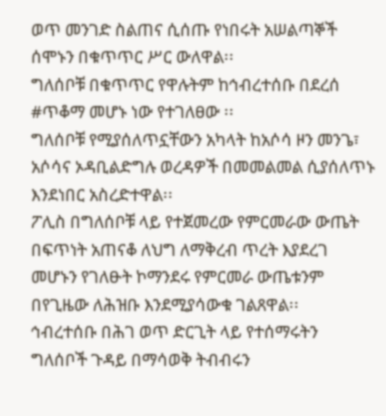ወጥ መንገድ ስልጠና ሲሰጡ የነበሩት አሠልጣኞች ሰሞኑን በቁጥጥር ሥር ውለዋል፡፡
ግለሰቦቹ በቁጥጥር የዋሉትም ከኅብረተሰቡ በደረሰ #ጥቆማ መሆኑ ነው የተገለፀው ፡፡
ግለሰቦቹ የሚያሰለጥኗቸውን አካላት ከአሶሳ ዞን መንጌ፣ አሶሳና ኦዳቢልድግሉ ወረዳዎች በመመልመል ሲያሰለጥኑ እንደነበር አስረድተዋል፡፡
ፖሊስ በግለሰቦቹ ላይ የተጀመረው የምርመራው ውጤት በፍጥነት አጠናቆ ለህግ ለማቅረብ ጥረት እያደረገ መሆኑን የገለፁት ኮማንደሩ የምርመራ ውጤቱንም በየጊዜው ለሕዝቡ እንደሚያሳውቁ ገልጸዋል፡፡
ኅብረተሰቡ በሕገ ወጥ ድርጊት ላይ የተሰማሩትን ግለሰቦች ጉዳይ በማሳወቅ ትብብሩን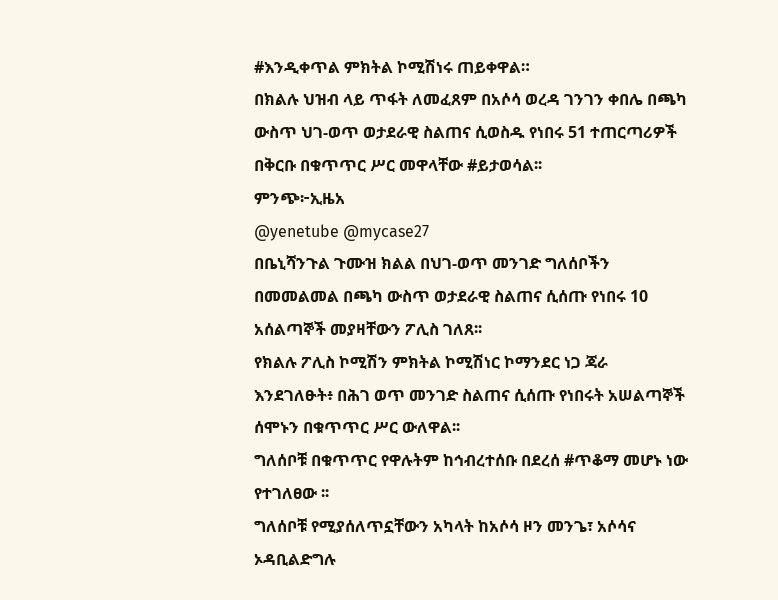#እንዲቀጥል ምክትል ኮሚሽነሩ ጠይቀዋል።
በክልሉ ህዝብ ላይ ጥፋት ለመፈጸም በአሶሳ ወረዳ ገንገን ቀበሌ በጫካ ውስጥ ህገ-ወጥ ወታደራዊ ስልጠና ሲወስዱ የነበሩ 51 ተጠርጣሪዎች በቅርቡ በቁጥጥር ሥር መዋላቸው #ይታወሳል፡፡
ምንጭ፦ኢዜአ
@yenetube @mycase27
በቤኒሻንጉል ጉሙዝ ክልል በህገ-ወጥ መንገድ ግለሰቦችን በመመልመል በጫካ ውስጥ ወታደራዊ ስልጠና ሲሰጡ የነበሩ 10 አሰልጣኞች መያዛቸውን ፖሊስ ገለጸ፡፡
የክልሉ ፖሊስ ኮሚሽን ምክትል ኮሚሽነር ኮማንደር ነጋ ጃራ እንደገለፁት፥ በሕገ ወጥ መንገድ ስልጠና ሲሰጡ የነበሩት አሠልጣኞች ሰሞኑን በቁጥጥር ሥር ውለዋል፡፡
ግለሰቦቹ በቁጥጥር የዋሉትም ከኅብረተሰቡ በደረሰ #ጥቆማ መሆኑ ነው የተገለፀው ፡፡
ግለሰቦቹ የሚያሰለጥኗቸውን አካላት ከአሶሳ ዞን መንጌ፣ አሶሳና ኦዳቢልድግሉ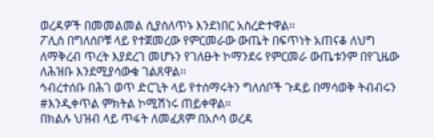ወረዳዎች በመመልመል ሲያሰለጥኑ እንደነበር አስረድተዋል፡፡
ፖሊስ በግለሰቦቹ ላይ የተጀመረው የምርመራው ውጤት በፍጥነት አጠናቆ ለህግ ለማቅረብ ጥረት እያደረገ መሆኑን የገለፁት ኮማንደሩ የምርመራ ውጤቱንም በየጊዜው ለሕዝቡ እንደሚያሳውቁ ገልጸዋል፡፡
ኅብረተሰቡ በሕገ ወጥ ድርጊት ላይ የተሰማሩትን ግለሰቦች ጉዳይ በማሳወቅ ትብብሩን #እንዲቀጥል ምክትል ኮሚሽነሩ ጠይቀዋል።
በክልሉ ህዝብ ላይ ጥፋት ለመፈጸም በአሶሳ ወረዳ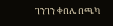ገንገን ቀበሌ በጫካ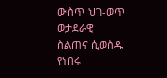ውስጥ ህገ-ወጥ ወታደራዊ ስልጠና ሲወስዱ የነበሩ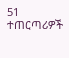51 ተጠርጣሪዎች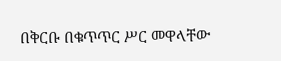በቅርቡ በቁጥጥር ሥር መዋላቸው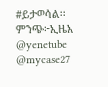#ይታወሳል፡፡
ምንጭ፦ኢዜአ
@yenetube @mycase27